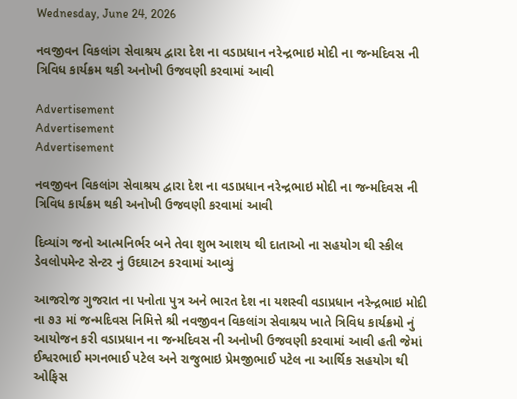Wednesday, June 24, 2026

નવજીવન વિકલાંગ સેવાશ્રય દ્વારા દેશ ના વડાપ્રધાન નરેન્દ્રભાઇ મોદી ના જન્મદિવસ ની ત્રિવિધ કાર્યક્રમ થકી અનોખી ઉજવણી કરવામાં આવી

Advertisement
Advertisement
Advertisement

નવજીવન વિકલાંગ સેવાશ્રય દ્વારા દેશ ના વડાપ્રધાન નરેન્દ્રભાઇ મોદી ના જન્મદિવસ ની ત્રિવિધ કાર્યક્રમ થકી અનોખી ઉજવણી કરવામાં આવી

દિવ્યાંગ જનો આત્મનિર્ભર બને તેવા શુભ આશય થી દાતાઓ ના સહયોગ થી સ્કીલ ડેવલોપમેન્ટ સેન્ટર નું ઉદઘાટન કરવામાં આવ્યું

આજરોજ ગુજરાત ના પનોતા પુત્ર અને ભારત દેશ ના યશસ્વી વડાપ્રધાન નરેન્દ્રભાઇ મોદી ના ૭૩ માં જન્મદિવસ નિમિત્તે શ્રી નવજીવન વિકલાંગ સેવાશ્રય ખાતે ત્રિવિધ કાર્યક્રમો નું આયોજન કરી વડાપ્રધાન ના જન્મદિવસ ની અનોખી ઉજવણી કરવામાં આવી હતી જેમાં ઈશ્વરભાઈ મગનભાઈ પટેલ અને રાજુભાઇ પ્રેમજીભાઈ પટેલ ના આર્થિક સહયોગ થી ઓફિસ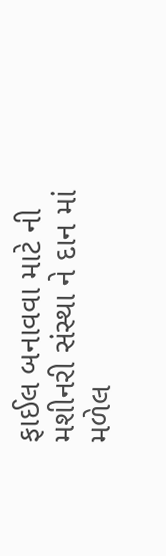ફાઈલ બનાવવા માટે ની મશીનરી સંસ્થા ને દાન માં મળેલ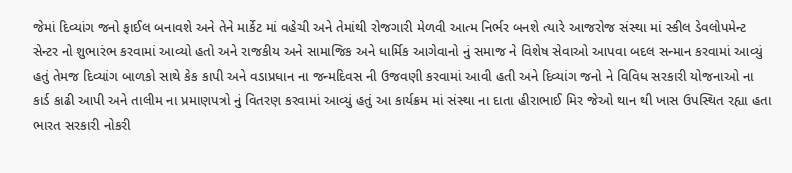જેમાં દિવ્યાંગ જનો ફાઈલ બનાવશે અને તેને માર્કેટ માં વહેચી અને તેમાંથી રોજગારી મેળવી આત્મ નિર્ભર બનશે ત્યારે આજરોજ સંસ્થા માં સ્કીલ ડેવલોપમેન્ટ સેન્ટર નો શુભારંભ કરવામાં આવ્યો હતો અને રાજકીય અને સામાજિક અને ધાર્મિક આગેવાનો નું સમાજ ને વિશેષ સેવાઓ આપવા બદલ સન્માન કરવામાં આવ્યું હતું તેમજ દિવ્યાંગ બાળકો સાથે કેક કાપી અને વડાપ્રધાન ના જન્મદિવસ ની ઉજવણી કરવામાં આવી હતી અને દિવ્યાંગ જનો ને વિવિધ સરકારી યોજનાઓ ના કાર્ડ કાઢી આપી અને તાલીમ ના પ્રમાણપત્રો નું વિતરણ કરવામાં આવ્યું હતું આ કાર્યક્રમ માં સંસ્થા ના દાતા હીરાભાઈ મિર જેઓ થાન થી ખાસ ઉપસ્થિત રહ્યા હતા ભારત સરકારી નોકરી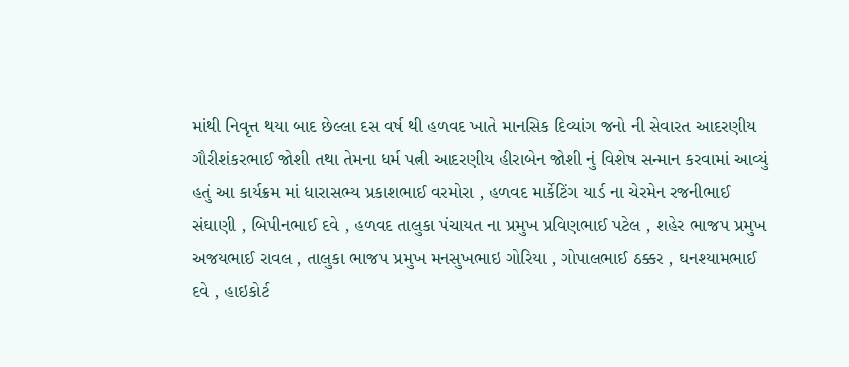માંથી નિવૃત્ત થયા બાદ છેલ્લા દસ વર્ષ થી હળવદ ખાતે માનસિક દિવ્યાંગ જનો ની સેવારત આદરણીય ગૌરીશંકરભાઈ જોશી તથા તેમના ધર્મ પત્ની આદરણીય હીરાબેન જોશી નું વિશેષ સન્માન કરવામાં આવ્યું હતું આ કાર્યક્રમ માં ધારાસભ્ય પ્રકાશભાઈ વરમોરા , હળવદ માર્કેટિંગ યાર્ડ ના ચેરમેન રજનીભાઈ સંઘાણી , બિપીનભાઈ દવે , હળવદ તાલુકા પંચાયત ના પ્રમુખ પ્રવિણભાઈ પટેલ , શહેર ભાજપ પ્રમુખ અજયભાઈ રાવલ , તાલુકા ભાજપ પ્રમુખ મનસુખભાઇ ગોરિયા , ગોપાલભાઈ ઠક્કર , ઘનશ્યામભાઈ દવે , હાઇકોર્ટ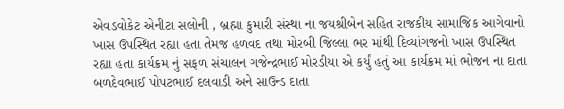એવડવોકેટ એનીટા સલોની , બ્રહ્મા કુમારી સંસ્થા ના જયશ્રીબેન સહિત રાજકીય સામાજિક આગેવાનો ખાસ ઉપસ્થિત રહ્યા હતા તેમજ હળવદ તથા મોરબી જિલ્લા ભર માંથી દિવ્યાંગજનો ખાસ ઉપસ્થિત રહ્યા હતા કાર્યક્રમ નું સફળ સંચાલન ગજેન્દ્રભાઈ મોરડીયા એ કર્યું હતું આ કાર્યક્રમ માં ભોજન ના દાતા બળદેવભાઈ પોપટભાઈ દલવાડી અને સાઉન્ડ દાતા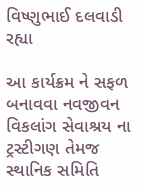વિષ્ણુભાઈ દલવાડી રહ્યા

આ કાર્યક્રમ ને સફળ બનાવવા નવજીવન વિકલાંગ સેવાશ્રય ના ટ્રસ્ટીગણ તેમજ સ્થાનિક સમિતિ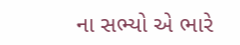ના સભ્યો એ ભારે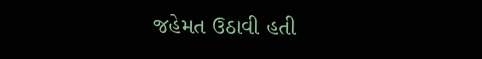જહેમત ઉઠાવી હતી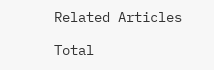Related Articles

Total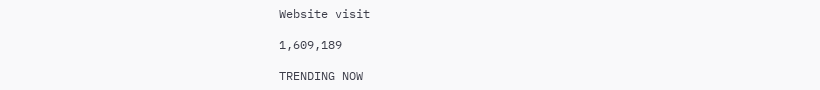Website visit

1,609,189

TRENDING NOW